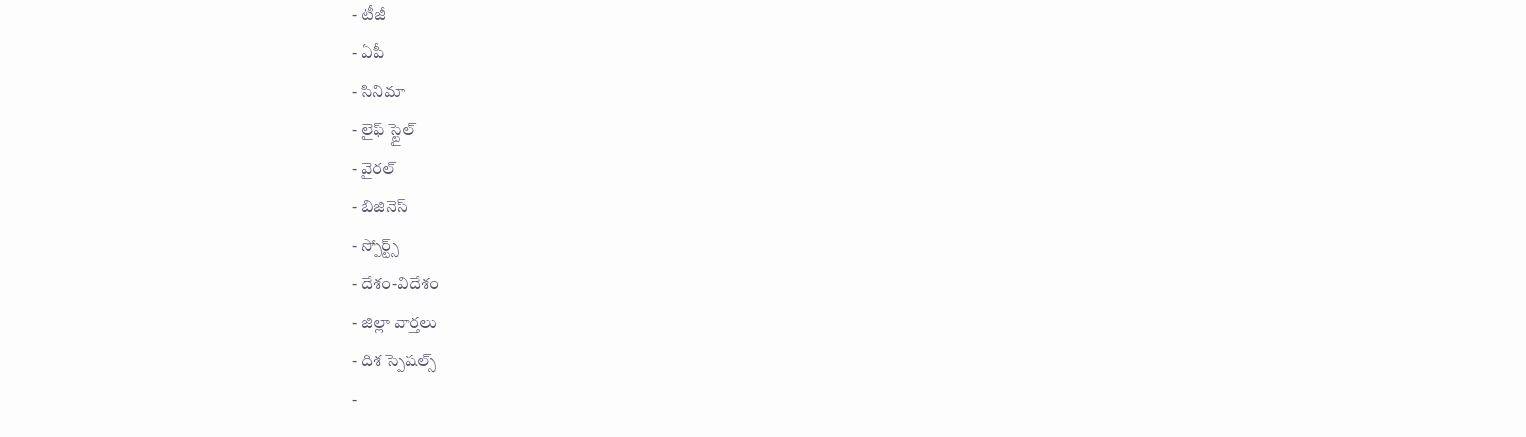- టీజీ
- ఏపీ
- సినిమా
- లైఫ్ స్టైల్
- వైరల్
- బిజినెస్
- స్పోర్ట్స్
- దేశం-విదేశం
- జిల్లా వార్తలు
- దిశ స్పెషల్స్
-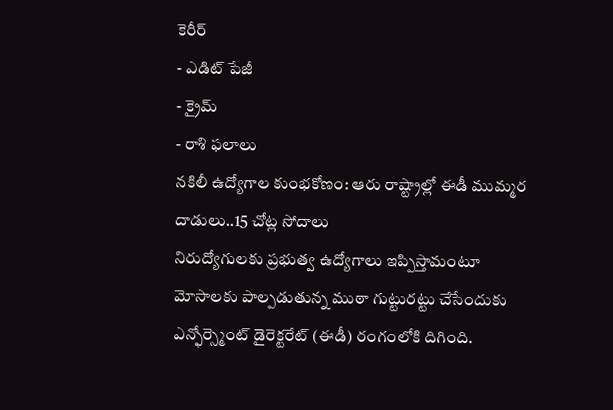కెరీర్
- ఎడిట్ పేజీ
- క్రైమ్
- రాశి ఫలాలు
నకిలీ ఉద్యోగాల కుంభకోణం: ఆరు రాష్ట్రాల్లో ఈడీ ముమ్మర దాడులు..15 చోట్ల సోదాలు
నిరుద్యోగులకు ప్రభుత్వ ఉద్యోగాలు ఇప్పిస్తామంటూ మోసాలకు పాల్పడుతున్న ముఠా గుట్టురట్టు చేసేందుకు ఎన్ఫోర్స్మెంట్ డైరెక్టరేట్ (ఈడీ) రంగంలోకి దిగింది.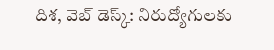దిశ, వెబ్ డెస్క్: నిరుద్యోగులకు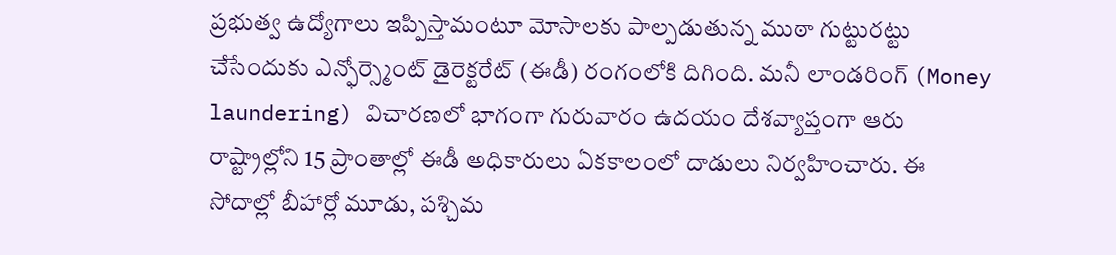ప్రభుత్వ ఉద్యోగాలు ఇప్పిస్తామంటూ మోసాలకు పాల్పడుతున్న ముఠా గుట్టురట్టు చేసేందుకు ఎన్ఫోర్స్మెంట్ డైరెక్టరేట్ (ఈడీ) రంగంలోకి దిగింది. మనీ లాండరింగ్ (Money laundering) విచారణలో భాగంగా గురువారం ఉదయం దేశవ్యాప్తంగా ఆరు రాష్ట్రాల్లోని 15 ప్రాంతాల్లో ఈడీ అధికారులు ఏకకాలంలో దాడులు నిర్వహించారు. ఈ సోదాల్లో బీహార్లో మూడు, పశ్చిమ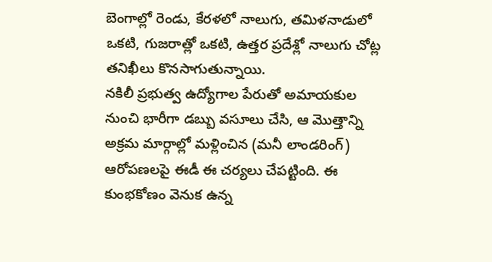బెంగాల్లో రెండు, కేరళలో నాలుగు, తమిళనాడులో ఒకటి, గుజరాత్లో ఒకటి, ఉత్తర ప్రదేశ్లో నాలుగు చోట్ల తనిఖీలు కొనసాగుతున్నాయి.
నకిలీ ప్రభుత్వ ఉద్యోగాల పేరుతో అమాయకుల నుంచి భారీగా డబ్బు వసూలు చేసి, ఆ మొత్తాన్ని అక్రమ మార్గాల్లో మళ్లించిన (మనీ లాండరింగ్) ఆరోపణలపై ఈడీ ఈ చర్యలు చేపట్టింది. ఈ కుంభకోణం వెనుక ఉన్న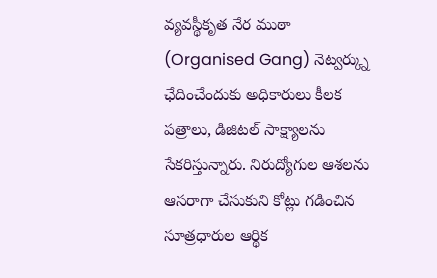వ్యవస్థీకృత నేర ముఠా (Organised Gang) నెట్వర్క్ను ఛేదించేందుకు అధికారులు కీలక పత్రాలు, డిజిటల్ సాక్ష్యాలను సేకరిస్తున్నారు. నిరుద్యోగుల ఆశలను ఆసరాగా చేసుకుని కోట్లు గడించిన సూత్రధారుల ఆర్థిక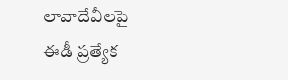లావాదేవీలపై ఈడీ ప్రత్యేక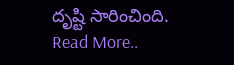దృష్టి సారించింది.
Read More..